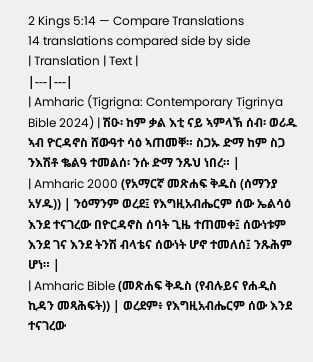2 Kings 5:14 — Compare Translations
14 translations compared side by side
| Translation | Text |
|---|---|
| Amharic (Tigrigna: Contemporary Tigrinya Bible 2024) | ሽዑ፡ ከም ቃል እቲ ናይ ኣምላኽ ሰብ፡ ወሪዱ ኣብ ዮርዳኖስ ሸውዓተ ሳዕ ኣጠመቐ። ስጋኡ ድማ ከም ስጋ ንእሽቶ ቈልዓ ተመልሰ፡ ንሱ ድማ ንጹህ ነበረ። |
| Amharic 2000 (የአማርኛ መጽሐፍ ቅዱስ (ሰማንያ አሃዱ)) | ንዕማንም ወረደ፤ የእግዚአብሔርም ሰው ኤልሳዕ እንደ ተናገረው በዮርዳኖስ ሰባት ጊዜ ተጠመቀ፤ ሰውነቱም እንደ ገና እንደ ትንሽ ብላቴና ሰውነት ሆኖ ተመለሰ፤ ንጹሕም ሆነ። |
| Amharic Bible (መጽሐፍ ቅዱስ (የብሉይና የሐዲስ ኪዳን መጻሕፍት)) | ወረደም፥ የእግዚአብሔርም ሰው እንደ ተናገረው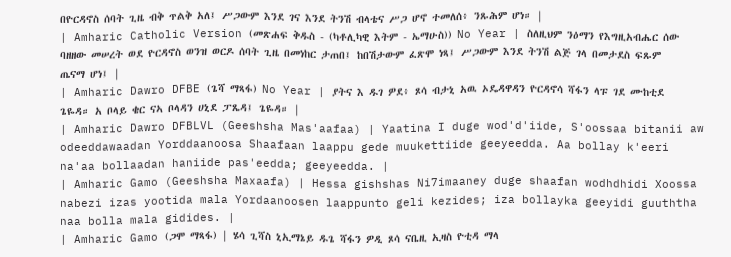በዮርዳኖስ ሰባት ጊዜ ብቅ ጥልቅ አለ፤ ሥጋውም እንደ ገና እንደ ትንሽ ብላቴና ሥጋ ሆኖ ተመለሰ፥ ንጹሕም ሆነ። |
| Amharic Catholic Version (መጽሐፍ ቅዱስ - (ካቶሊካዊ እትም - ኤማሁስ)) No Year | ስለዚህም ንዕማን የእግዚአብሔር ሰው ባዘዘው መሠረት ወደ ዮርዳኖስ ወንዝ ወርዶ ሰባት ጊዜ በመነከር ታጠበ፤ ከበሽታውም ፈጽሞ ነጻ፤ ሥጋውም እንደ ትንሽ ልጅ ገላ በመታደስ ፍጹም ጤናማ ሆነ፤ |
| Amharic Dawro DFBE (ጌሻ ማጻፋ) No Year | ያትና እ ዱገ ዎደ፥ ጾሳ ብታኒ አዉ ኦዴዳዋዳን ዮርዳኖሳ ሻፋን ላፑ ገደ ሙከቲደ ጌዬዳ። አ ቦላይ ቄር ናኣ ቦላዳን ሀኒደ ፓጼዳ፤ ጌዬዳ። |
| Amharic Dawro DFBLVL (Geeshsha Mas'aafaa) | Yaatina I duge wod'd'iide, S'oossaa bitanii aw odeeddawaadan Yorddaanoosa Shaafaan laappu gede muukettiide geeyeedda. Aa bollay k'eeri na'aa bollaadan haniide pas'eedda; geeyeedda. |
| Amharic Gamo (Geeshsha Maxaafa) | Hessa gishshas Ni7imaaney duge shaafan wodhdhidi Xoossa nabezi izas yootida mala Yordaanoosen laappunto geli kezides; iza bollayka geeyidi guuththa naa bolla mala gidides. |
| Amharic Gamo (ጋሞ ማጻፋ) | ሄሳ ጊሻስ ኒኢማኔይ ዱጌ ሻፋን ዎዲ ጾሳ ናቤዚ ኢዛስ ዮቲዳ ማላ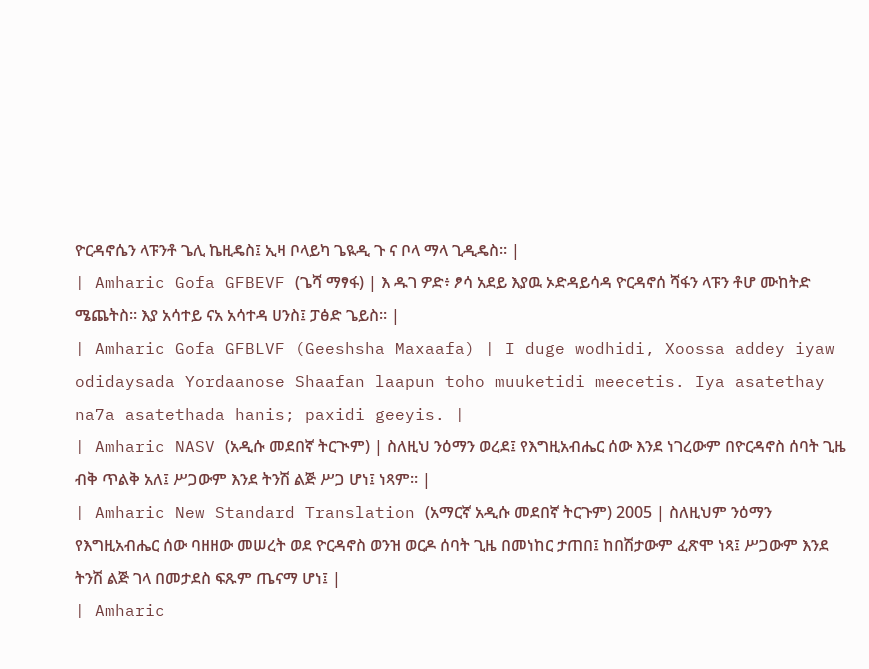ዮርዳኖሴን ላፑንቶ ጌሊ ኬዚዴስ፤ ኢዛ ቦላይካ ጌዪዲ ጉ ና ቦላ ማላ ጊዲዴስ። |
| Amharic Gofa GFBEVF (ጌሻ ማፃፋ) | እ ዱገ ዎድ፥ ፆሳ አደይ እያዉ ኦድዳይሳዳ ዮርዳኖሰ ሻፋን ላፑን ቶሆ ሙከትድ ሜጨትስ። እያ አሳተይ ናአ አሳተዳ ሀንስ፤ ፓፅድ ጌይስ። |
| Amharic Gofa GFBLVF (Geeshsha Maxaafa) | I duge wodhidi, Xoossa addey iyaw odidaysada Yordaanose Shaafan laapun toho muuketidi meecetis. Iya asatethay na7a asatethada hanis; paxidi geeyis. |
| Amharic NASV (አዲሱ መደበኛ ትርጒም) | ስለዚህ ንዕማን ወረደ፤ የእግዚአብሔር ሰው እንደ ነገረውም በዮርዳኖስ ሰባት ጊዜ ብቅ ጥልቅ አለ፤ ሥጋውም እንደ ትንሽ ልጅ ሥጋ ሆነ፤ ነጻም። |
| Amharic New Standard Translation (አማርኛ አዲሱ መደበኛ ትርጉም) 2005 | ስለዚህም ንዕማን የእግዚአብሔር ሰው ባዘዘው መሠረት ወደ ዮርዳኖስ ወንዝ ወርዶ ሰባት ጊዜ በመነከር ታጠበ፤ ከበሽታውም ፈጽሞ ነጻ፤ ሥጋውም እንደ ትንሽ ልጅ ገላ በመታደስ ፍጹም ጤናማ ሆነ፤ |
| Amharic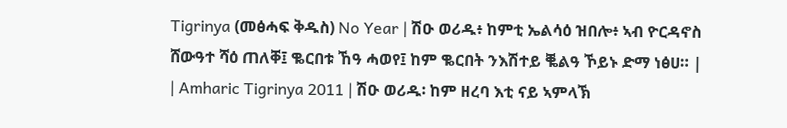Tigrinya (መፅሓፍ ቅዱስ) No Year | ሽዑ ወሪዱ፥ ከምቲ ኤልሳዕ ዝበሎ፥ ኣብ ዮርዳኖስ ሸውዓተ ሻዕ ጠለቐ፤ ቈርበቱ ኸዓ ሓወየ፤ ከም ቈርበት ንእሽተይ ቘልዓ ኾይኑ ድማ ነፅሀ። |
| Amharic Tigrinya 2011 | ሽዑ ወሪዱ፡ ከም ዘረባ እቲ ናይ ኣምላኽ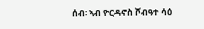ሰብ፡ ኣብ ዮርዳኖስ ሾብዓተ ሳዕ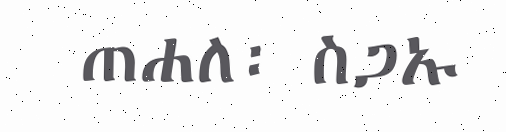ጠሐለ፡ ስጋኡ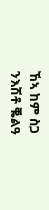ኸኣ ከም ስጋ ንእሽቶ ቘልዓ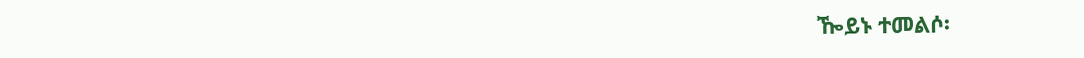ዀይኑ ተመልሶ፡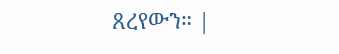ጸረየውን። |